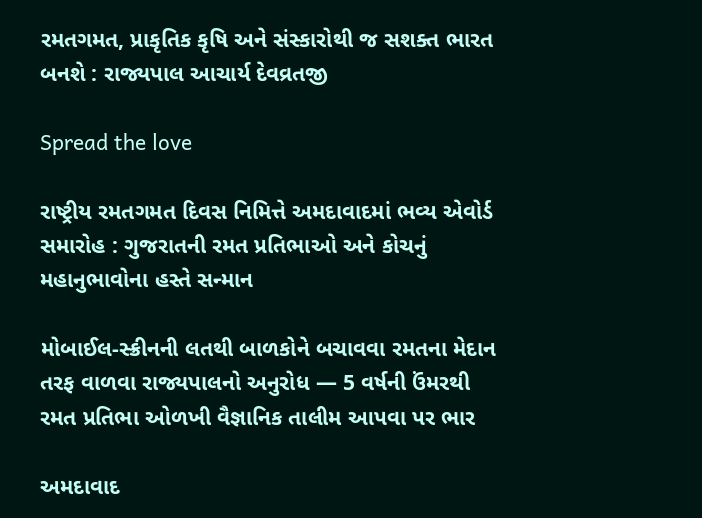રમતગમત, પ્રાકૃતિક કૃષિ અને સંસ્કારોથી જ સશક્ત ભારત બનશે : રાજ્યપાલ આચાર્ય દેવવ્રતજી

Spread the love

રાષ્ટ્રીય રમતગમત દિવસ નિમિત્તે અમદાવાદમાં ભવ્ય એવોર્ડ સમારોહ : ગુજરાતની રમત પ્રતિભાઓ અને કોચનું મહાનુભાવોના હસ્તે સન્માન

મોબાઈલ-સ્ક્રીનની લતથી બાળકોને બચાવવા રમતના મેદાન તરફ વાળવા રાજ્યપાલનો અનુરોધ — 5 વર્ષની ઉંમરથી રમત પ્રતિભા ઓળખી વૈજ્ઞાનિક તાલીમ આપવા પર ભાર

અમદાવાદ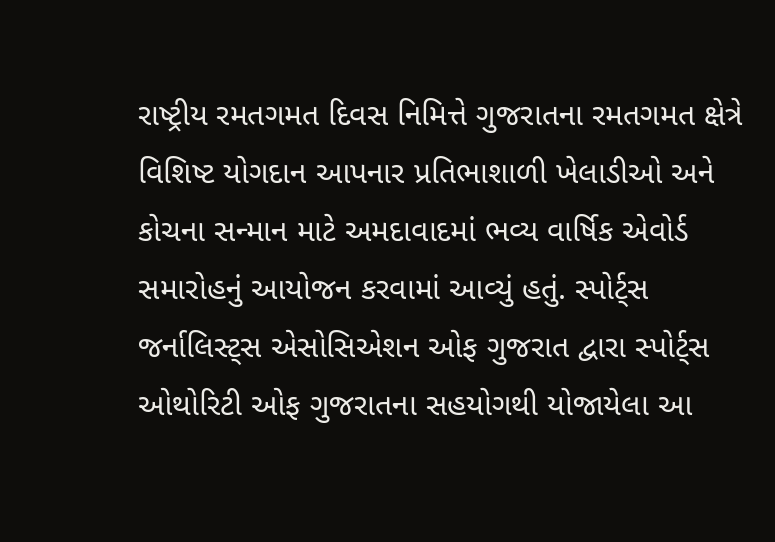રાષ્ટ્રીય રમતગમત દિવસ નિમિત્તે ગુજરાતના રમતગમત ક્ષેત્રે વિશિષ્ટ યોગદાન આપનાર પ્રતિભાશાળી ખેલાડીઓ અને કોચના સન્માન માટે અમદાવાદમાં ભવ્ય વાર્ષિક એવોર્ડ સમારોહનું આયોજન કરવામાં આવ્યું હતું. સ્પોર્ટ્સ જર્નાલિસ્ટ્સ એસોસિએશન ઓફ ગુજરાત દ્વારા સ્પોર્ટ્સ ઓથોરિટી ઓફ ગુજરાતના સહયોગથી યોજાયેલા આ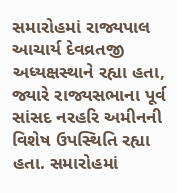સમારોહમાં રાજ્યપાલ આચાર્ય દેવવ્રતજી અધ્યક્ષસ્થાને રહ્યા હતા, જ્યારે રાજ્યસભાના પૂર્વ સાંસદ નરહરિ અમીનની વિશેષ ઉપસ્થિતિ રહ્યા હતા. સમારોહમાં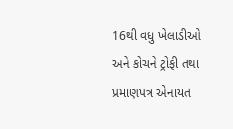16થી વધુ ખેલાડીઓ અને કોચને ટ્રોફી તથા પ્રમાણપત્ર એનાયત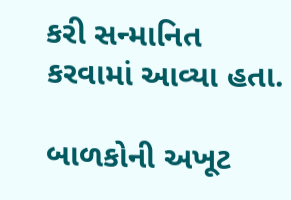કરી સન્માનિત કરવામાં આવ્યા હતા.

બાળકોની અખૂટ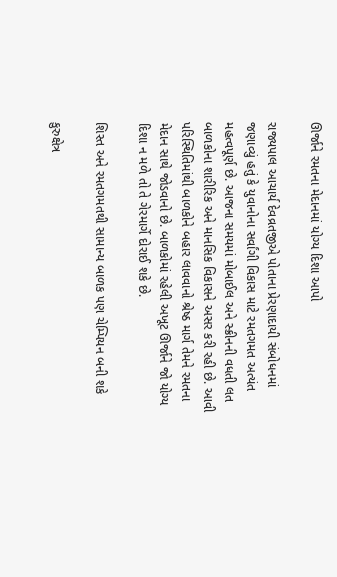ઊર્જાને રમતના મેદાનમાં યોગ્ય દિશા આપો

રાજ્યપાલ આચાર્ય દેવવ્રતજીએ પોતાના પ્રેરણાદાયી સંબોધનમાં જણાવ્યું હતું કે યુવાનોના સર્વાંગી વિકાસ માટે રમતગમત અત્યંત મહત્વપૂર્ણ છે. આજના સમયમાં મોબાઈલ અને સ્ક્રીનની વધતી લત બાળકોના શારીરિક અને માનસિક વિકાસને અસર કરી રહી છે. આવી પરિસ્થિતિમાંથી બાળકોને બહાર લાવવાનો શ્રેષ્ઠ માર્ગ તેમને રમતના મેદાન સાથે જોડવાનો છે. બાળકોમાં રહેલી અખૂટ ઊર્જાને જો યોગ્ય દિશા ન મળે તો તે ગેરમાર્ગે દોરાઈ શકે છે.

શિસ્ત અને રમતગમતથી સામાન્ય બાળક પણ ચેમ્પિયન બની શકે

કુરુક્ષેત્ર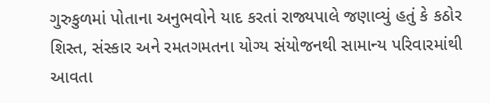ગુરુકુળમાં પોતાના અનુભવોને યાદ કરતાં રાજ્યપાલે જણાવ્યું હતું કે કઠોર શિસ્ત, સંસ્કાર અને રમતગમતના યોગ્ય સંયોજનથી સામાન્ય પરિવારમાંથી આવતા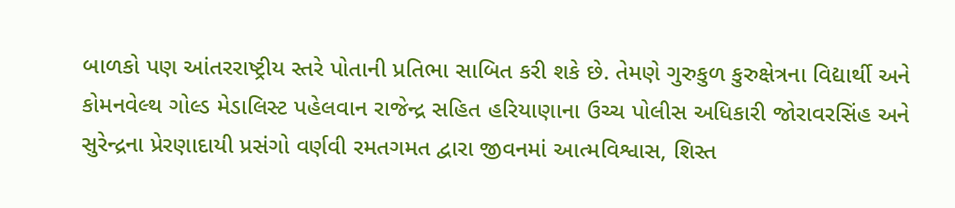બાળકો પણ આંતરરાષ્ટ્રીય સ્તરે પોતાની પ્રતિભા સાબિત કરી શકે છે. તેમણે ગુરુકુળ કુરુક્ષેત્રના વિદ્યાર્થી અને કોમનવેલ્થ ગોલ્ડ મેડાલિસ્ટ પહેલવાન રાજેન્દ્ર સહિત હરિયાણાના ઉચ્ચ પોલીસ અધિકારી જોરાવરસિંહ અને સુરેન્દ્રના પ્રેરણાદાયી પ્રસંગો વર્ણવી રમતગમત દ્વારા જીવનમાં આત્મવિશ્વાસ, શિસ્ત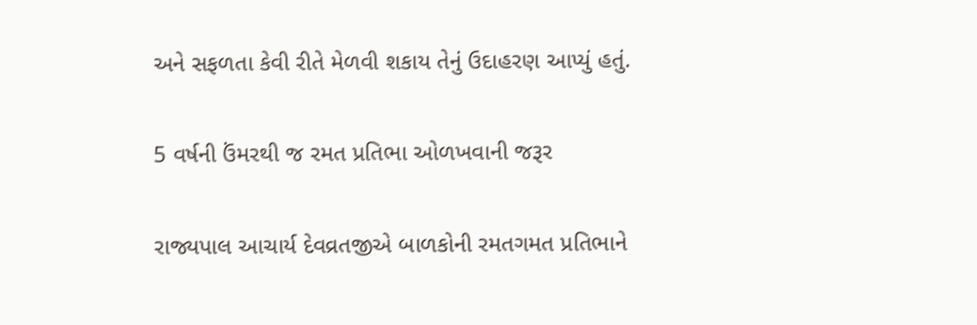અને સફળતા કેવી રીતે મેળવી શકાય તેનું ઉદાહરણ આપ્યું હતું.

5 વર્ષની ઉંમરથી જ રમત પ્રતિભા ઓળખવાની જરૂર

રાજ્યપાલ આચાર્ય દેવવ્રતજીએ બાળકોની રમતગમત પ્રતિભાને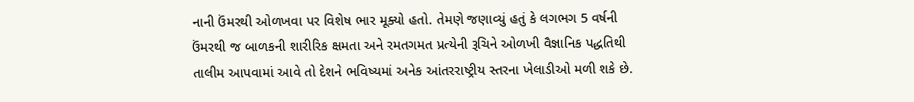નાની ઉંમરથી ઓળખવા પર વિશેષ ભાર મૂક્યો હતો. તેમણે જણાવ્યું હતું કે લગભગ 5 વર્ષની ઉંમરથી જ બાળકની શારીરિક ક્ષમતા અને રમતગમત પ્રત્યેની રૂચિને ઓળખી વૈજ્ઞાનિક પદ્ધતિથી તાલીમ આપવામાં આવે તો દેશને ભવિષ્યમાં અનેક આંતરરાષ્ટ્રીય સ્તરના ખેલાડીઓ મળી શકે છે.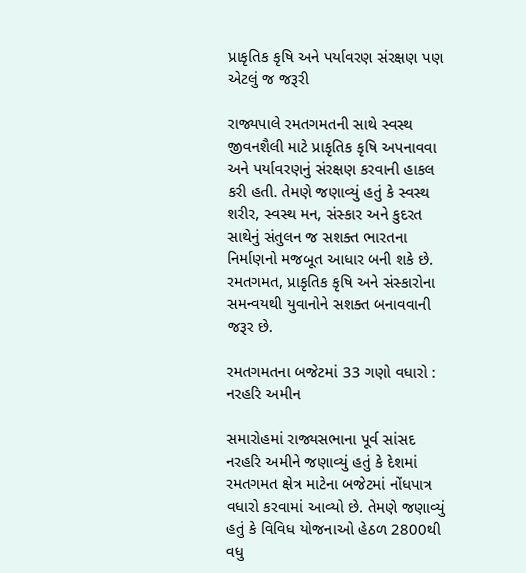પ્રાકૃતિક કૃષિ અને પર્યાવરણ સંરક્ષણ પણ એટલું જ જરૂરી

રાજ્યપાલે રમતગમતની સાથે સ્વસ્થ જીવનશૈલી માટે પ્રાકૃતિક કૃષિ અપનાવવા અને પર્યાવરણનું સંરક્ષણ કરવાની હાકલ કરી હતી. તેમણે જણાવ્યું હતું કે સ્વસ્થ શરીર, સ્વસ્થ મન, સંસ્કાર અને કુદરત સાથેનું સંતુલન જ સશક્ત ભારતના નિર્માણનો મજબૂત આધાર બની શકે છે. રમતગમત, પ્રાકૃતિક કૃષિ અને સંસ્કારોના સમન્વયથી યુવાનોને સશક્ત બનાવવાની જરૂર છે.

રમતગમતના બજેટમાં 33 ગણો વધારો : નરહરિ અમીન

સમારોહમાં રાજ્યસભાના પૂર્વ સાંસદ નરહરિ અમીને જણાવ્યું હતું કે દેશમાં રમતગમત ક્ષેત્ર માટેના બજેટમાં નોંધપાત્ર વધારો કરવામાં આવ્યો છે. તેમણે જણાવ્યું હતું કે વિવિધ યોજનાઓ હેઠળ 2800થી વધુ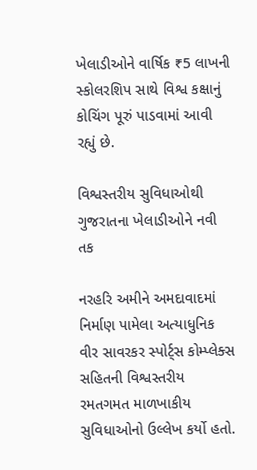ખેલાડીઓને વાર્ષિક ₹5 લાખની સ્કોલરશિપ સાથે વિશ્વ કક્ષાનું કોચિંગ પૂરું પાડવામાં આવી રહ્યું છે.

વિશ્વસ્તરીય સુવિધાઓથી ગુજરાતના ખેલાડીઓને નવી તક

નરહરિ અમીને અમદાવાદમાં નિર્માણ પામેલા અત્યાધુનિક વીર સાવરકર સ્પોર્ટ્સ કોમ્પ્લેક્સ સહિતની વિશ્વસ્તરીય રમતગમત માળખાકીય સુવિધાઓનો ઉલ્લેખ કર્યો હતો.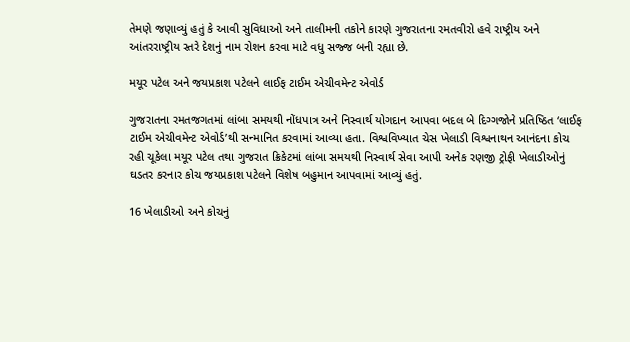તેમણે જણાવ્યું હતું કે આવી સુવિધાઓ અને તાલીમની તકોને કારણે ગુજરાતના રમતવીરો હવે રાષ્ટ્રીય અને આંતરરાષ્ટ્રીય સ્તરે દેશનું નામ રોશન કરવા માટે વધુ સજ્જ બની રહ્યા છે.

મયૂર પટેલ અને જયપ્રકાશ પટેલને લાઈફ ટાઈમ એચીવમેન્ટ એવોર્ડ

ગુજરાતના રમતજગતમાં લાંબા સમયથી નોંધપાત્ર અને નિસ્વાર્થ યોગદાન આપવા બદલ બે દિગ્ગજોને પ્રતિષ્ઠિત ‘લાઈફ ટાઈમ એચીવમેન્ટ એવોર્ડ’થી સન્માનિત કરવામાં આવ્યા હતા. વિશ્વવિખ્યાત ચેસ ખેલાડી વિશ્વનાથન આનંદના કોચ રહી ચૂકેલા મયૂર પટેલ તથા ગુજરાત ક્રિકેટમાં લાંબા સમયથી નિસ્વાર્થ સેવા આપી અનેક રણજી ટ્રોફી ખેલાડીઓનું ઘડતર કરનાર કોચ જયપ્રકાશ પટેલને વિશેષ બહુમાન આપવામાં આવ્યું હતું.

16 ખેલાડીઓ અને કોચનું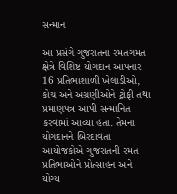સન્માન

આ પ્રસંગે ગુજરાતના રમતગમત ક્ષેત્રે વિશિષ્ટ યોગદાન આપનાર 16 પ્રતિભાશાળી ખેલાડીઓ, કોચ અને અગ્રણીઓને ટ્રોફી તથા પ્રમાણપત્ર આપી સન્માનિત કરવામાં આવ્યા હતા. તેમના યોગદાનને બિરદાવતા આયોજકોએ ગુજરાતની રમત પ્રતિભાઓને પ્રોત્સાહન અને યોગ્ય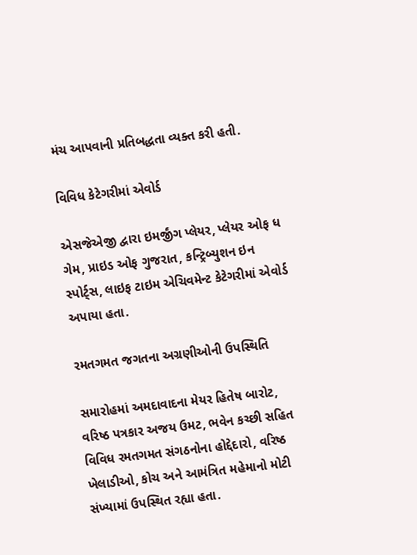મંચ આપવાની પ્રતિબદ્ધતા વ્યક્ત કરી હતી.

વિવિધ કેટેગરીમાં એવોર્ડ

એસજેએજી દ્વારા ઇમર્જીંગ પ્લેયર, પ્લેયર ઓફ ધ ગેમ, પ્રાઇડ ઓફ ગુજરાત, કન્ટ્રિબ્યુશન ઇન સ્પોર્ટ્સ, લાઇફ ટાઇમ એચિવમેન્ટ કેટેગરીમાં એવોર્ડ અપાયા હતા.

રમતગમત જગતના અગ્રણીઓની ઉપસ્થિતિ

સમારોહમાં અમદાવાદના મેયર હિતેષ બારોટ, વરિષ્ઠ પત્રકાર અજય ઉમટ, ભવેન કચ્છી સહિત વિવિધ રમતગમત સંગઠનોના હોદ્દેદારો, વરિષ્ઠ ખેલાડીઓ, કોચ અને આમંત્રિત મહેમાનો મોટી સંખ્યામાં ઉપસ્થિત રહ્યા હતા.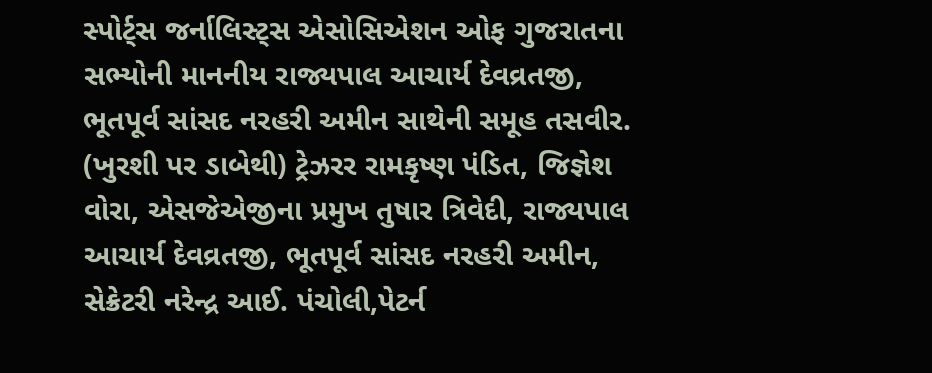સ્પોર્ટ્સ જર્નાલિસ્ટ્સ એસોસિએશન ઓફ ગુજરાતના સભ્યોની માનનીય રાજ્યપાલ આચાર્ય દેવવ્રતજી, ભૂતપૂર્વ સાંસદ નરહરી અમીન સાથેની સમૂહ તસવીર. (ખુરશી પર ડાબેથી) ટ્રેઝરર રામકૃષ્ણ પંડિત, જિજ્ઞેશ વોરા, એસજેએજીના પ્રમુખ તુષાર ત્રિવેદી, રાજ્યપાલ આચાર્ય દેવવ્રતજી, ભૂતપૂર્વ સાંસદ નરહરી અમીન, સેક્રેટરી નરેન્દ્ર આઈ. પંચોલી,પેટર્ન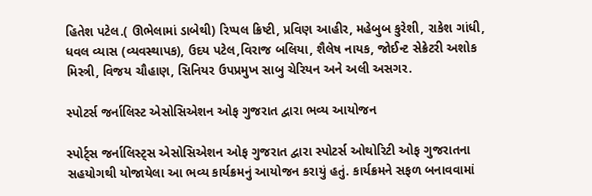હિતેશ પટેલ.( ઊભેલામાં ડાબેથી) રિપ્પલ ક્રિષ્ટી, પ્રવિણ આહીર, મહેબુબ કુરેશી, રાકેશ ગાંધી, ધવલ વ્યાસ (વ્યવસ્થાપક), ઉદય પટેલ,વિરાજ બલિયા, શૈલેષ નાયક, જોઈન્ટ સેક્રેટરી અશોક મિસ્ત્રી, વિજય ચૌહાણ, સિનિયર ઉપપ્રમુખ સાબુ ચેરિયન અને અલી અસગર.

સ્પોટર્સ જર્નાલિસ્ટ એસોસિએશન ઓફ ગુજરાત દ્વારા ભવ્ય આયોજન

સ્પોર્ટ્સ જર્નાલિસ્ટ્સ એસોસિએશન ઓફ ગુજરાત દ્વારા સ્પોટર્સ ઓથોરિટી ઓફ ગુજરાતના સહયોગથી યોજાયેલા આ ભવ્ય કાર્યક્રમનું આયોજન કરાયું હતું. કાર્યક્રમને સફળ બનાવવામાં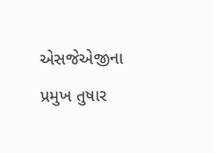એસજેએજીના પ્રમુખ તુષાર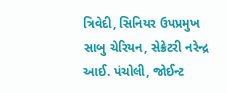ત્રિવેદી, સિનિયર ઉપપ્રમુખ સાબુ ચેરિયન, સેક્રેટરી નરેન્દ્ર આઈ. પંચોલી, જોઈન્ટ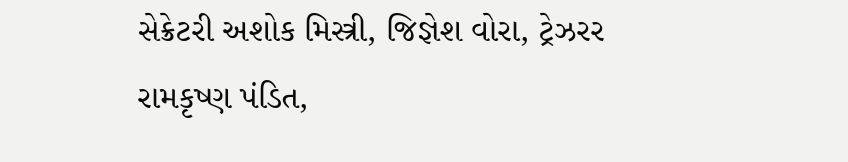સેક્રેટરી અશોક મિસ્ત્રી, જિજ્ઞેશ વોરા, ટ્રેઝરર રામકૃષ્ણ પંડિત,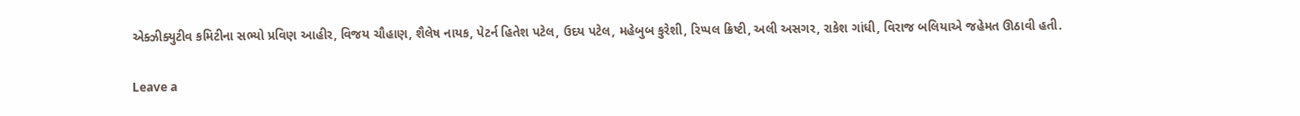એક્ઝીક્યુટીવ કમિટીના સભ્યો પ્રવિણ આહીર, વિજય ચૌહાણ, શૈલેષ નાયક, પેટર્ન હિતેશ પટેલ, ઉદય પટેલ, મહેબુબ કુરેશી, રિપ્પલ ક્રિષ્ટી, અલી અસગર, રાકેશ ગાંધી, વિરાજ બલિયાએ જહેમત ઊઠાવી હતી.

Leave a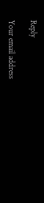Reply

Your email address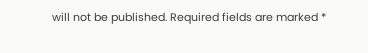will not be published. Required fields are marked *